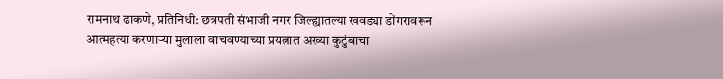रामनाथ ढाकणे, प्रतिनिधी: छत्रपती संभाजी नगर जिल्ह्यातल्या खवड्या डोंगरावरून आत्महत्या करणाऱ्या मुलाला वाचवण्याच्या प्रयत्नात अख्या कुटुंबाचा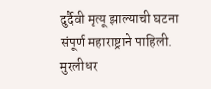दुर्दैवी मृत्यू झाल्याची घटना संपूर्ण महाराष्ट्राने पाहिली. मुरलीधर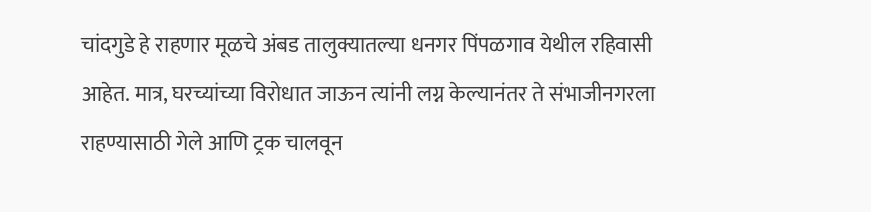चांदगुडे हे राहणार मूळचे अंबड तालुक्यातल्या धनगर पिंपळगाव येथील रहिवासी आहेत. मात्र, घरच्यांच्या विरोधात जाऊन त्यांनी लग्न केल्यानंतर ते संभाजीनगरला राहण्यासाठी गेले आणि ट्रक चालवून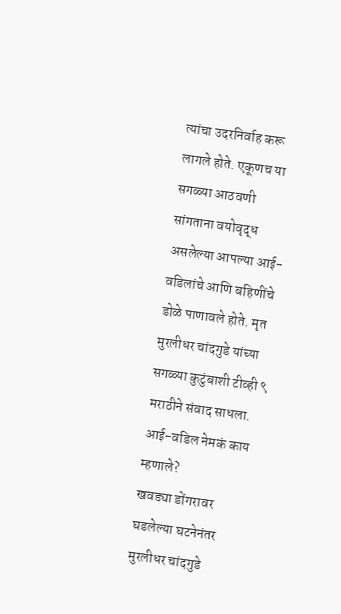त्यांचा उदरनिर्वाह करू लागले होते. एकूणच या सगळ्या आठवणी सांगताना वयोवृद्ध असलेल्या आपल्या आई-वडिलांचे आणि बहिणींचे डोळे पाणावले होते. मृत मुरलीधर चांदगुडे यांच्या सगळ्या कुटुंबाशी टीव्ही ९ मराठीने संवाद साधला.
आई-वडिल नेमकं काय म्हणाले?
खवड्या डोंगरावर घडलेल्या घटनेनंतर मुरलीधर चांदगुडे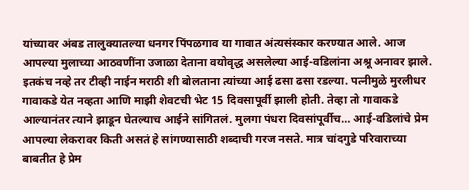यांच्यावर अंबड तालुक्यातल्या धनगर पिंपळगाव या गावात अंत्यसंस्कार करण्यात आले. आज आपल्या मुलाच्या आठवणींना उजाळा देताना वयोवृद्ध असलेल्या आई-वडिलांना अश्रू अनावर झाले. इतकंच नव्हे तर टीव्ही नाईन मराठी शी बोलताना त्यांच्या आई ढसा ढसा रडल्या. पत्नीमुळे मुरलीधर गावाकडे येत नव्हता आणि माझी शेवटची भेट 15 दिवसापूर्वी झाली होती. तेव्हा तो गावाकडे आल्यानंतर त्याने झाडून घेतल्याच आईने सांगितलं. मुलगा पंधरा दिवसांपूर्वीच… आई-वडिलांचे प्रेम आपल्या लेकरावर किती असतं हे सांगण्यासाठी शब्दाची गरज नसते. मात्र चांदगुडे परिवाराच्या बाबतीत हे प्रेम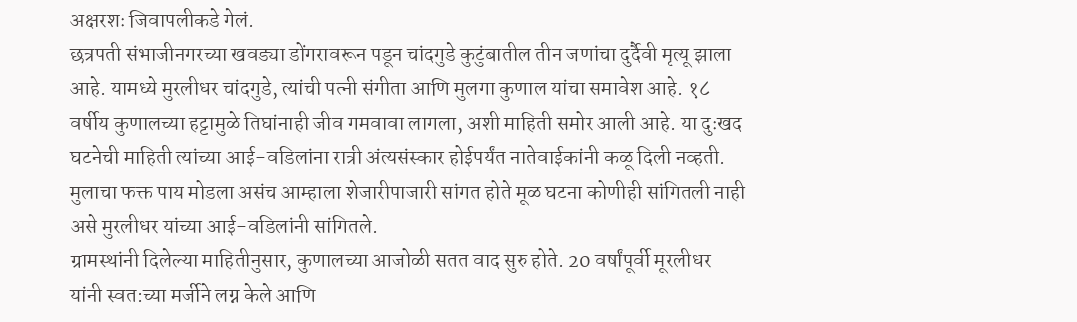अक्षरशः जिवापलीकडे गेलं.
छत्रपती संभाजीनगरच्या खवड्या डोंगरावरून पडून चांदगुडे कुटुंबातील तीन जणांचा दुर्दैवी मृत्यू झाला आहे. यामध्ये मुरलीधर चांदगुडे, त्यांची पत्नी संगीता आणि मुलगा कुणाल यांचा समावेश आहे. १८ वर्षीय कुणालच्या हट्टामुळे तिघांनाही जीव गमवावा लागला, अशी माहिती समोर आली आहे. या दुःखद घटनेची माहिती त्यांच्या आई-वडिलांना रात्री अंत्यसंस्कार होईपर्यंत नातेवाईकांनी कळू दिली नव्हती. मुलाचा फक्त पाय मोडला असंच आम्हाला शेजारीपाजारी सांगत होते मूळ घटना कोणीही सांगितली नाही असे मुरलीधर यांच्या आई-वडिलांनी सांगितले.
ग्रामस्थांनी दिलेल्या माहितीनुसार, कुणालच्या आजोळी सतत वाद सुरु होते. 20 वर्षांपूर्वी मूरलीधर यांनी स्वत:च्या मर्जीने लग्न केले आणि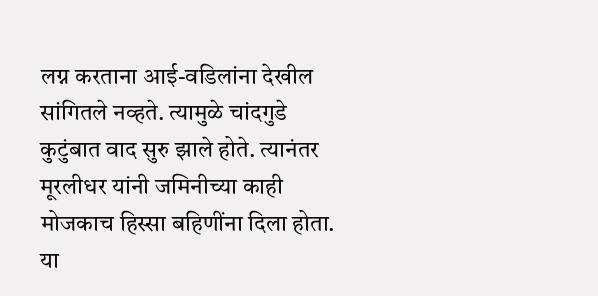लग्न करताना आई-वडिलांना देखील सांगितले नव्हते. त्यामुळे चांदगुडे कुटुंबात वाद सुरु झाले होते. त्यानंतर मूरलीधर यांनी जमिनीच्या काही मोजकाच हिस्सा बहिणींना दिला होता. या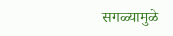सगळ्यामुळे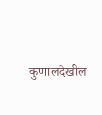कुणालदेखील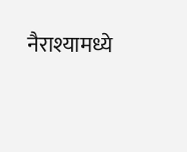नैराश्यामध्ये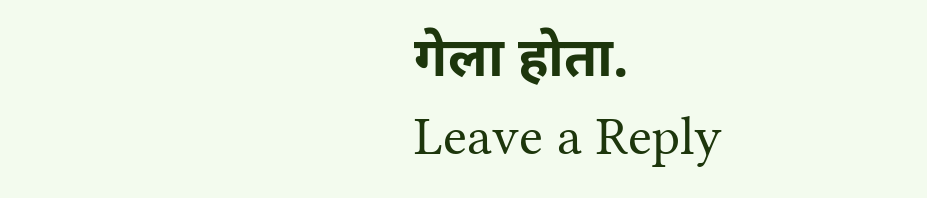गेला होता.
Leave a Reply